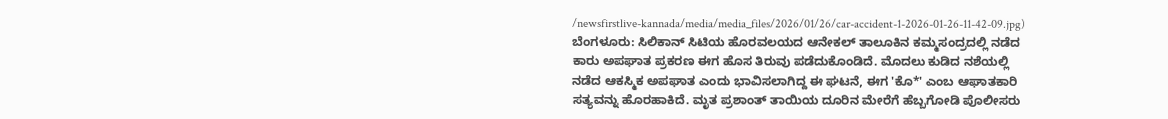/newsfirstlive-kannada/media/media_files/2026/01/26/car-accident-1-2026-01-26-11-42-09.jpg)
ಬೆಂಗಳೂರು: ಸಿಲಿಕಾನ್ ಸಿಟಿಯ ಹೊರವಲಯದ ಆನೇಕಲ್ ತಾಲೂಕಿನ ಕಮ್ಮಸಂದ್ರದಲ್ಲಿ ನಡೆದ ಕಾರು ಅಪಘಾತ ಪ್ರಕರಣ ಈಗ ಹೊಸ ತಿರುವು ಪಡೆದುಕೊಂಡಿದೆ. ಮೊದಲು ಕುಡಿದ ನಶೆಯಲ್ಲಿ ನಡೆದ ಆಕಸ್ಮಿಕ ಅಪಘಾತ ಎಂದು ಭಾವಿಸಲಾಗಿದ್ದ ಈ ಘಟನೆ, ಈಗ 'ಕೊ*' ಎಂಬ ಆಘಾತಕಾರಿ ಸತ್ಯವನ್ನು ಹೊರಹಾಕಿದೆ. ಮೃತ ಪ್ರಶಾಂತ್ ತಾಯಿಯ ದೂರಿನ ಮೇರೆಗೆ ಹೆಬ್ಬಗೋಡಿ ಪೊಲೀಸರು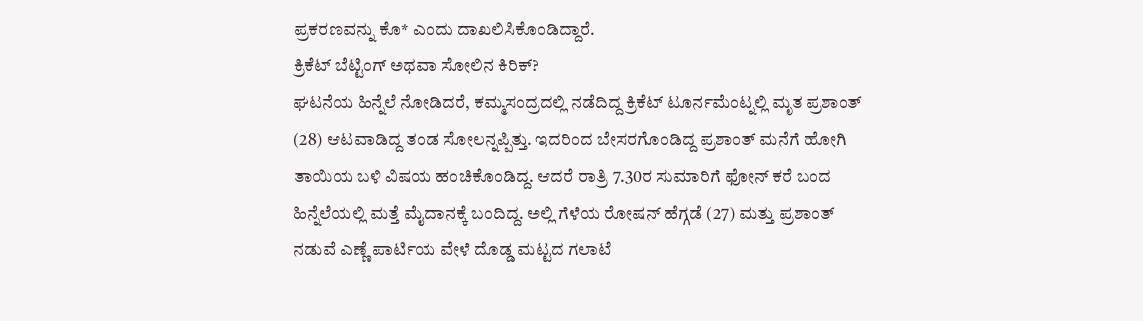ಪ್ರಕರಣವನ್ನು ಕೊ* ಎಂದು ದಾಖಲಿಸಿಕೊಂಡಿದ್ದಾರೆ.
ಕ್ರಿಕೆಟ್ ಬೆಟ್ಟಿಂಗ್ ಅಥವಾ ಸೋಲಿನ ಕಿರಿಕ್?
ಘಟನೆಯ ಹಿನ್ನೆಲೆ ನೋಡಿದರೆ, ಕಮ್ಮಸಂದ್ರದಲ್ಲಿ ನಡೆದಿದ್ದ ಕ್ರಿಕೆಟ್ ಟೂರ್ನಮೆಂಟ್ನಲ್ಲಿ ಮೃತ ಪ್ರಶಾಂತ್ (28) ಆಟವಾಡಿದ್ದ ತಂಡ ಸೋಲನ್ನಪ್ಪಿತ್ತು. ಇದರಿಂದ ಬೇಸರಗೊಂಡಿದ್ದ ಪ್ರಶಾಂತ್ ಮನೆಗೆ ಹೋಗಿ ತಾಯಿಯ ಬಳಿ ವಿಷಯ ಹಂಚಿಕೊಂಡಿದ್ದ. ಆದರೆ ರಾತ್ರಿ 7.30ರ ಸುಮಾರಿಗೆ ಫೋನ್ ಕರೆ ಬಂದ ಹಿನ್ನೆಲೆಯಲ್ಲಿ ಮತ್ತೆ ಮೈದಾನಕ್ಕೆ ಬಂದಿದ್ದ. ಅಲ್ಲಿ ಗೆಳೆಯ ರೋಷನ್ ಹೆಗ್ಗಡೆ (27) ಮತ್ತು ಪ್ರಶಾಂತ್ ನಡುವೆ ಎಣ್ಣೆ ಪಾರ್ಟಿಯ ವೇಳೆ ದೊಡ್ಡ ಮಟ್ಟದ ಗಲಾಟೆ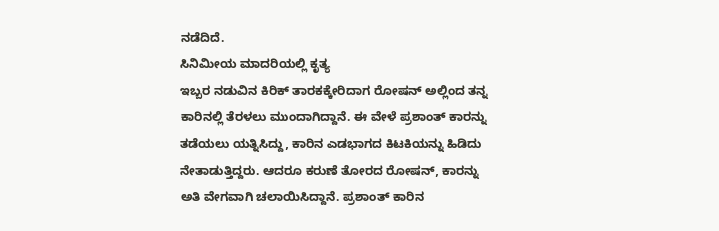ನಡೆದಿದೆ.
ಸಿನಿಮೀಯ ಮಾದರಿಯಲ್ಲಿ ಕೃತ್ಯ
ಇಬ್ಬರ ನಡುವಿನ ಕಿರಿಕ್ ತಾರಕಕ್ಕೇರಿದಾಗ ರೋಷನ್ ಅಲ್ಲಿಂದ ತನ್ನ ಕಾರಿನಲ್ಲಿ ತೆರಳಲು ಮುಂದಾಗಿದ್ದಾನೆ. ಈ ವೇಳೆ ಪ್ರಶಾಂತ್ ಕಾರನ್ನು ತಡೆಯಲು ಯತ್ನಿಸಿದ್ದು, ಕಾರಿನ ಎಡಭಾಗದ ಕಿಟಕಿಯನ್ನು ಹಿಡಿದು ನೇತಾಡುತ್ತಿದ್ದರು. ಆದರೂ ಕರುಣೆ ತೋರದ ರೋಷನ್, ಕಾರನ್ನು ಅತಿ ವೇಗವಾಗಿ ಚಲಾಯಿಸಿದ್ದಾನೆ. ಪ್ರಶಾಂತ್ ಕಾರಿನ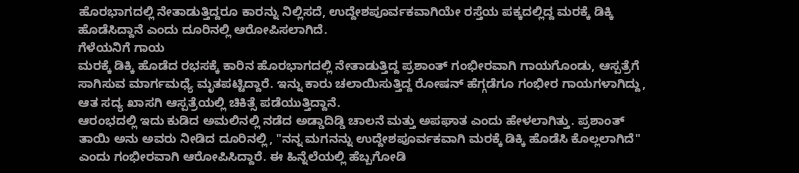ಹೊರಭಾಗದಲ್ಲಿ ನೇತಾಡುತ್ತಿದ್ದರೂ ಕಾರನ್ನು ನಿಲ್ಲಿಸದೆ, ಉದ್ದೇಶಪೂರ್ವಕವಾಗಿಯೇ ರಸ್ತೆಯ ಪಕ್ಕದಲ್ಲಿದ್ದ ಮರಕ್ಕೆ ಡಿಕ್ಕಿ ಹೊಡೆಸಿದ್ದಾನೆ ಎಂದು ದೂರಿನಲ್ಲಿ ಆರೋಪಿಸಲಾಗಿದೆ.
ಗೆಳೆಯನಿಗೆ ಗಾಯ
ಮರಕ್ಕೆ ಡಿಕ್ಕಿ ಹೊಡೆದ ರಭಸಕ್ಕೆ ಕಾರಿನ ಹೊರಭಾಗದಲ್ಲಿ ನೇತಾಡುತ್ತಿದ್ದ ಪ್ರಶಾಂತ್ ಗಂಭೀರವಾಗಿ ಗಾಯಗೊಂಡು, ಆಸ್ಪತ್ರೆಗೆ ಸಾಗಿಸುವ ಮಾರ್ಗಮಧ್ಯೆ ಮೃತಪಟ್ಟಿದ್ದಾರೆ. ಇನ್ನು ಕಾರು ಚಲಾಯಿಸುತ್ತಿದ್ದ ರೋಷನ್ ಹೆಗ್ಗಡೆಗೂ ಗಂಭೀರ ಗಾಯಗಳಾಗಿದ್ದು, ಆತ ಸದ್ಯ ಖಾಸಗಿ ಆಸ್ಪತ್ರೆಯಲ್ಲಿ ಚಿಕಿತ್ಸೆ ಪಡೆಯುತ್ತಿದ್ದಾನೆ.
ಆರಂಭದಲ್ಲಿ ಇದು ಕುಡಿದ ಅಮಲಿನಲ್ಲಿ ನಡೆದ ಅಡ್ಡಾದಿಡ್ಡಿ ಚಾಲನೆ ಮತ್ತು ಅಪಘಾತ ಎಂದು ಹೇಳಲಾಗಿತ್ತು. ಪ್ರಶಾಂತ್ ತಾಯಿ ಅನು ಅವರು ನೀಡಿದ ದೂರಿನಲ್ಲಿ, "ನನ್ನ ಮಗನನ್ನು ಉದ್ದೇಶಪೂರ್ವಕವಾಗಿ ಮರಕ್ಕೆ ಡಿಕ್ಕಿ ಹೊಡೆಸಿ ಕೊಲ್ಲಲಾಗಿದೆ" ಎಂದು ಗಂಭೀರವಾಗಿ ಆರೋಪಿಸಿದ್ದಾರೆ. ಈ ಹಿನ್ನೆಲೆಯಲ್ಲಿ ಹೆಬ್ಬಗೋಡಿ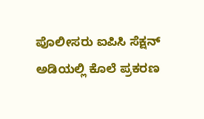ಪೊಲೀಸರು ಐಪಿಸಿ ಸೆಕ್ಷನ್ ಅಡಿಯಲ್ಲಿ ಕೊಲೆ ಪ್ರಕರಣ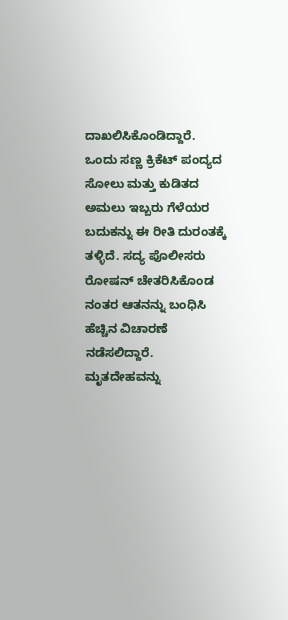ದಾಖಲಿಸಿಕೊಂಡಿದ್ದಾರೆ.
ಒಂದು ಸಣ್ಣ ಕ್ರಿಕೆಟ್ ಪಂದ್ಯದ ಸೋಲು ಮತ್ತು ಕುಡಿತದ ಅಮಲು ಇಬ್ಬರು ಗೆಳೆಯರ ಬದುಕನ್ನು ಈ ರೀತಿ ದುರಂತಕ್ಕೆ ತಳ್ಳಿದೆ. ಸದ್ಯ ಪೊಲೀಸರು ರೋಷನ್ ಚೇತರಿಸಿಕೊಂಡ ನಂತರ ಆತನನ್ನು ಬಂಧಿಸಿ ಹೆಚ್ಚಿನ ವಿಚಾರಣೆ ನಡೆಸಲಿದ್ದಾರೆ. ಮೃತದೇಹವನ್ನು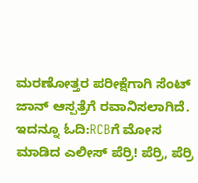ಮರಣೋತ್ತರ ಪರೀಕ್ಷೆಗಾಗಿ ಸೆಂಟ್ ಜಾನ್ ಆಸ್ಪತ್ರೆಗೆ ರವಾನಿಸಲಾಗಿದೆ.
ಇದನ್ನೂ ಓದಿ:RCBಗೆ ಮೋಸ ಮಾಡಿದ ಎಲೀಸ್ ಪೆರ್ರಿ! ಪೆರ್ರಿ, ಪೆರ್ರಿ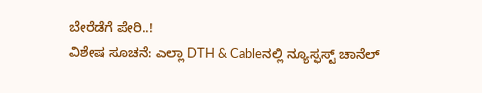ಬೇರೆಡೆಗೆ ಪೇರಿ..!
ವಿಶೇಷ ಸೂಚನೆ: ಎಲ್ಲಾ DTH & Cableನಲ್ಲಿ ನ್ಯೂಸ್ಫಸ್ಟ್ ಚಾನೆಲ್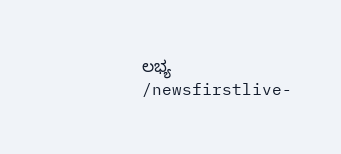ಲಭ್ಯ
/newsfirstlive-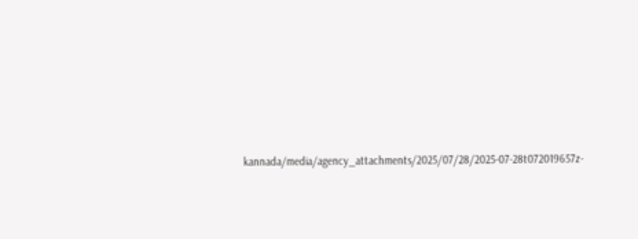kannada/media/agency_attachments/2025/07/28/2025-07-28t072019657z-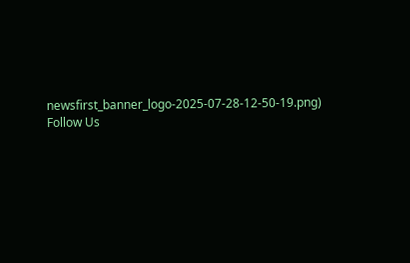newsfirst_banner_logo-2025-07-28-12-50-19.png)
Follow Us